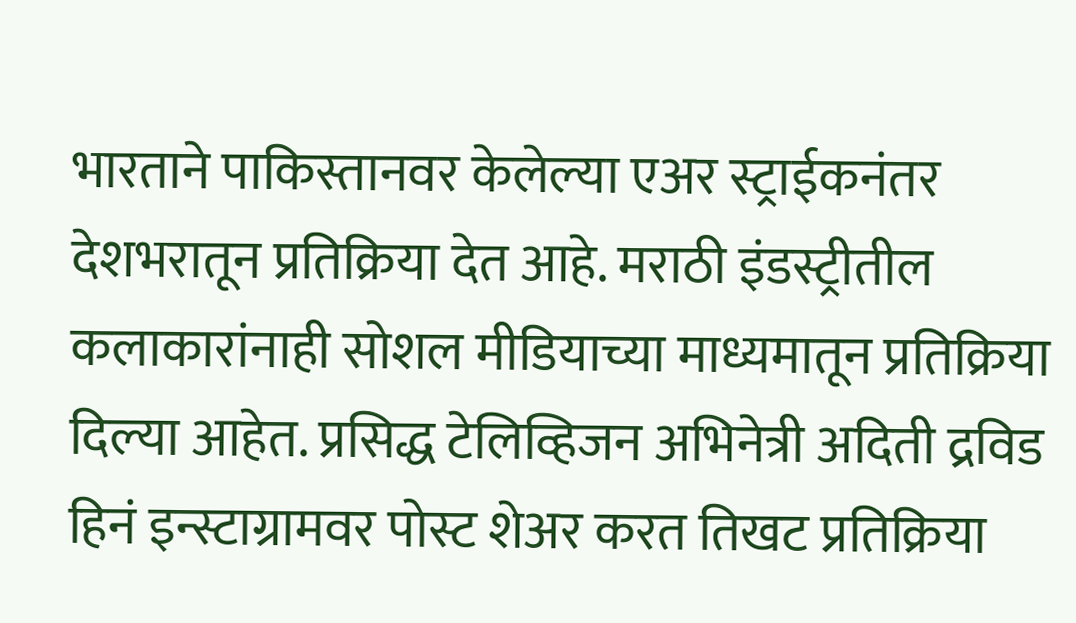भारताने पाकिस्तानवर केलेल्या एअर स्ट्राईकनंतर देशभरातून प्रतिक्रिया देत आहे. मराठी इंडस्ट्रीतील कलाकारांनाही सोशल मीडियाच्या माध्यमातून प्रतिक्रिया दिल्या आहेत. प्रसिद्ध टेलिव्हिजन अभिनेत्री अदिती द्रविड हिनं इन्स्टाग्रामवर पोस्ट शेअर करत तिखट प्रतिक्रिया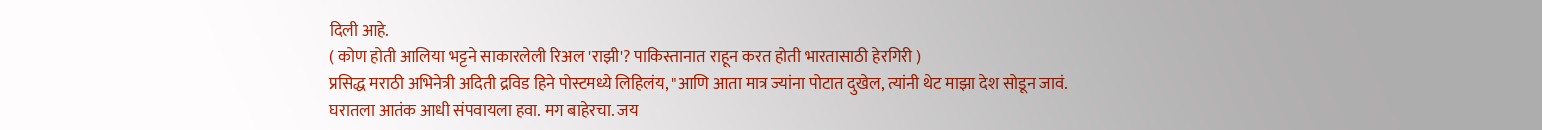दिली आहे.
( कोण होती आलिया भट्टने साकारलेली रिअल 'राझी'? पाकिस्तानात राहून करत होती भारतासाठी हेरगिरी )
प्रसिद्ध मराठी अभिनेत्री अदिती द्रविड हिने पोस्टमध्ये लिहिलंय, "आणि आता मात्र ज्यांना पोटात दुखेल, त्यांनी थेट माझा देश सोडून जावं. घरातला आतंक आधी संपवायला हवा. मग बाहेरचा. जय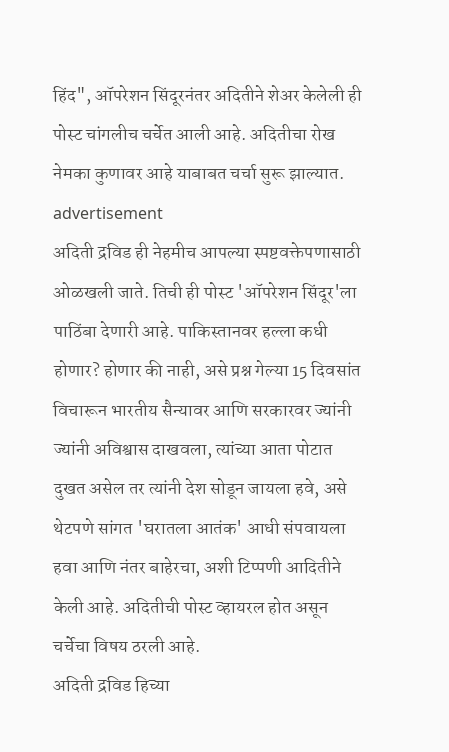हिंद", ऑपरेशन सिंदूरनंतर अदितीने शेअर केलेली ही पोस्ट चांगलीच चर्चेत आली आहे. अदितीचा रोख नेमका कुणावर आहे याबाबत चर्चा सुरू झाल्यात.
advertisement
अदिती द्रविड ही नेहमीच आपल्या स्पष्टवक्तेपणासाठी ओळखली जाते. तिची ही पोस्ट 'ऑपरेशन सिंदूर'ला पाठिंबा देणारी आहे. पाकिस्तानवर हल्ला कधी होणार? होणार की नाही, असे प्रश्न गेल्या 15 दिवसांत विचारून भारतीय सैन्यावर आणि सरकारवर ज्यांनी ज्यांनी अविश्वास दाखवला, त्यांच्या आता पोटात दुखत असेल तर त्यांनी देश सोडून जायला हवे, असे थेटपणे सांगत 'घरातला आतंक' आधी संपवायला हवा आणि नंतर बाहेरचा, अशी टिप्पणी आदितीने केली आहे. अदितीची पोस्ट व्हायरल होत असून चर्चेचा विषय ठरली आहे.
अदिती द्रविड हिच्या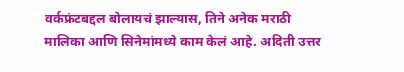वर्कफ्रंटबद्दल बोलायचं झाल्यास, तिने अनेक मराठी मालिका आणि सिनेमांमध्ये काम केलं आहे. अदिती उत्तर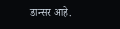डान्सर आहे.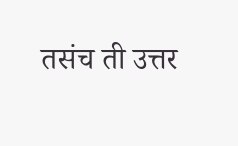तसंच ती उत्तर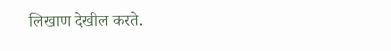लिखाण देखील करते.